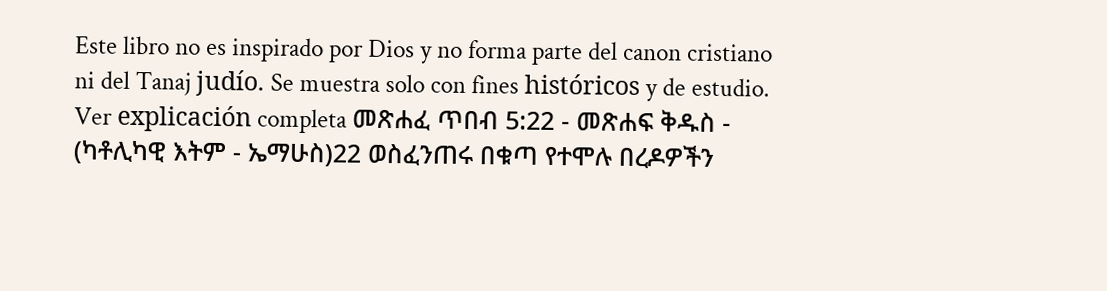Este libro no es inspirado por Dios y no forma parte del canon cristiano ni del Tanaj judío. Se muestra solo con fines históricos y de estudio. Ver explicación completa መጽሐፈ ጥበብ 5:22 - መጽሐፍ ቅዱስ - (ካቶሊካዊ እትም - ኤማሁስ)22 ወስፈንጠሩ በቁጣ የተሞሉ በረዶዎችን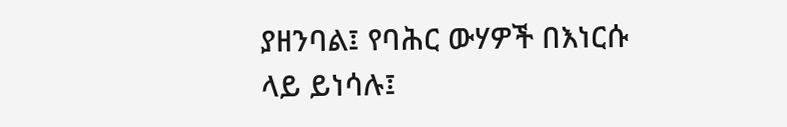ያዘንባል፤ የባሕር ውሃዎች በእነርሱ ላይ ይነሳሉ፤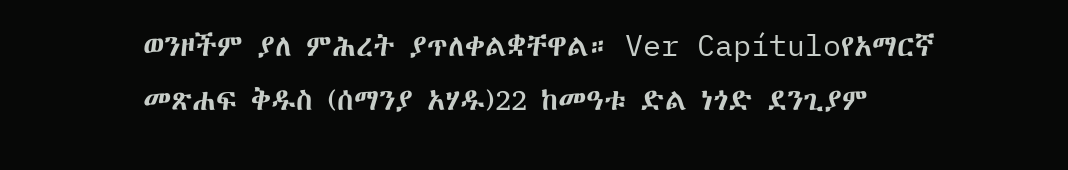ወንዞችም ያለ ምሕረት ያጥለቀልቋቸዋል። Ver Capítuloየአማርኛ መጽሐፍ ቅዱስ (ሰማንያ አሃዱ)22 ከመዓቱ ድል ነጎድ ደንጊያም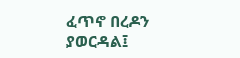ፈጥኖ በረዶን ያወርዳል፤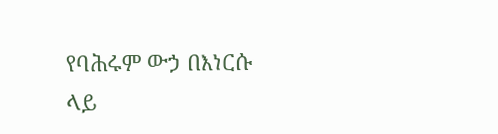የባሕሩም ውኃ በእነርሱ ላይ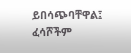ይበሳጭባቸዋል፤ ፈሳሾችም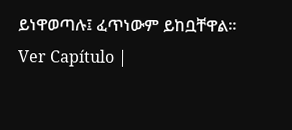ይነዋወጣሉ፤ ፈጥነውም ይከቧቸዋል። Ver Capítulo |